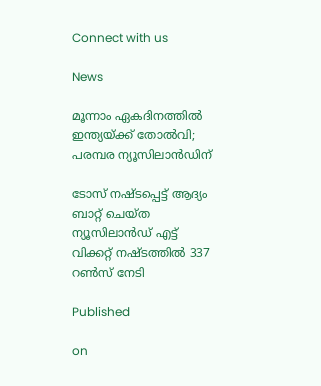Connect with us

News

മൂന്നാം ഏകദിനത്തിൽ ഇന്ത്യയ്ക്ക് തോൽവി; പരമ്പര ന്യൂസിലാൻഡിന്

ടോസ് നഷ്ടപ്പെട്ട് ആദ്യം ബാറ്റ് ചെയ്ത ന്യൂസിലാൻഡ് എട്ട് വിക്കറ്റ് നഷ്ടത്തിൽ 337 റൺസ് നേടി

Published

on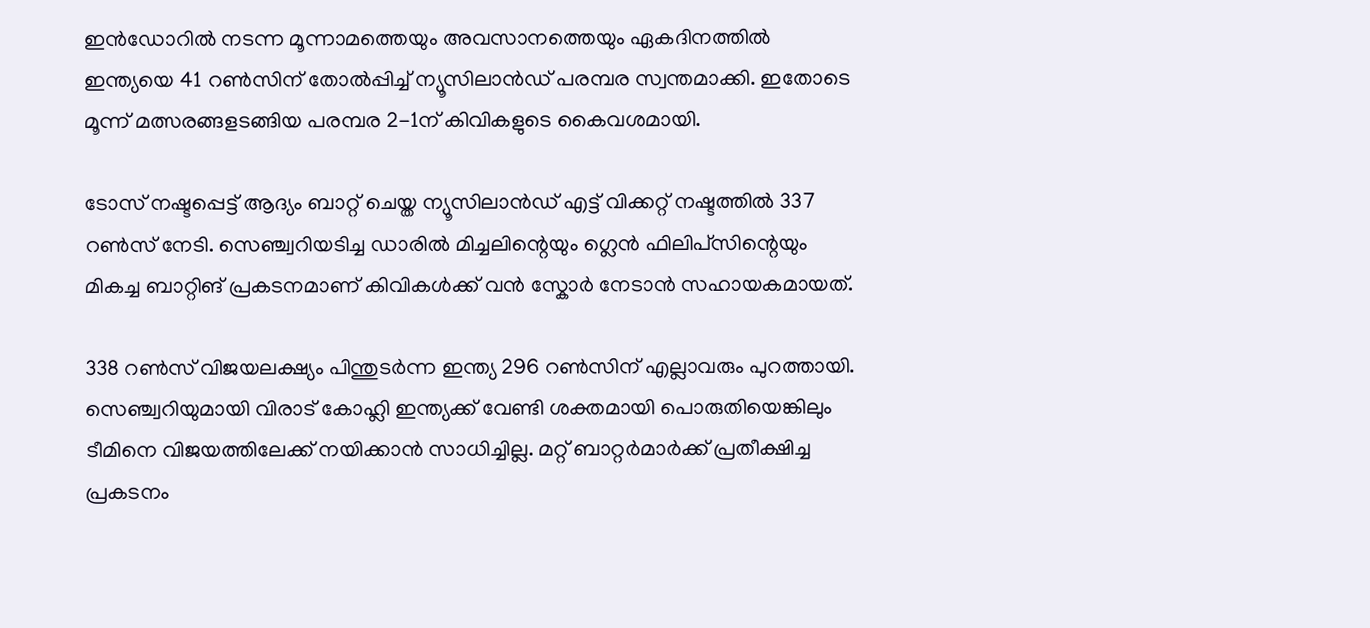ഇൻഡോറിൽ നടന്ന മൂന്നാമത്തെയും അവസാനത്തെയും ഏകദിനത്തിൽ ഇന്ത്യയെ 41 റൺസിന് തോൽപ്പിച്ച് ന്യൂസിലാൻഡ് പരമ്പര സ്വന്തമാക്കി. ഇതോടെ മൂന്ന് മത്സരങ്ങളടങ്ങിയ പരമ്പര 2-1ന് കിവികളുടെ കൈവശമായി.

ടോസ് നഷ്ടപ്പെട്ട് ആദ്യം ബാറ്റ് ചെയ്ത ന്യൂസിലാൻഡ് എട്ട് വിക്കറ്റ് നഷ്ടത്തിൽ 337 റൺസ് നേടി. സെഞ്ച്വറിയടിച്ച ഡാരിൽ മിച്ചലിന്റെയും ഗ്ലെൻ ഫിലിപ്‌സിന്റെയും മികച്ച ബാറ്റിങ് പ്രകടനമാണ് കിവികൾക്ക് വൻ സ്കോർ നേടാൻ സഹായകമായത്.

338 റൺസ് വിജയലക്ഷ്യം പിന്തുടർന്ന ഇന്ത്യ 296 റൺസിന് എല്ലാവരും പുറത്തായി. സെഞ്ച്വറിയുമായി വിരാട് കോഹ്ലി ഇന്ത്യക്ക് വേണ്ടി ശക്തമായി പൊരുതിയെങ്കിലും ടീമിനെ വിജയത്തിലേക്ക് നയിക്കാൻ സാധിച്ചില്ല. മറ്റ് ബാറ്റർമാർക്ക് പ്രതീക്ഷിച്ച പ്രകടനം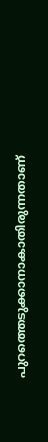പുറത്തെടുക്കാനാകാതിരുന്നതാണ്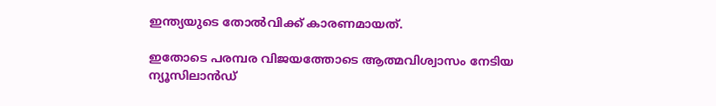ഇന്ത്യയുടെ തോൽവിക്ക് കാരണമായത്.

ഇതോടെ പരമ്പര വിജയത്തോടെ ആത്മവിശ്വാസം നേടിയ ന്യൂസിലാൻഡ്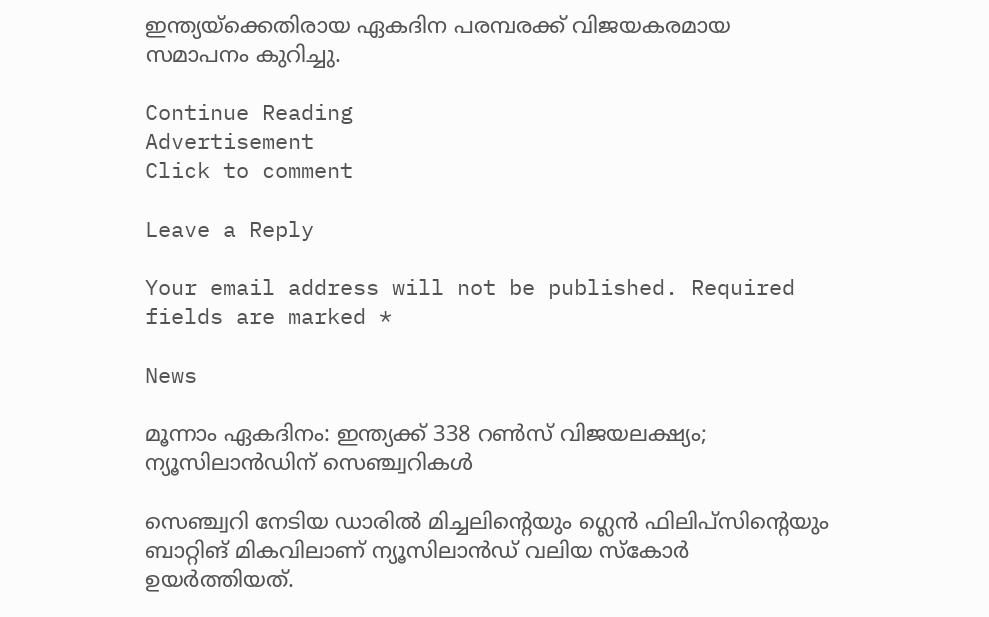ഇന്ത്യയ്‌ക്കെതിരായ ഏകദിന പരമ്പരക്ക് വിജയകരമായ സമാപനം കുറിച്ചു.

Continue Reading
Advertisement
Click to comment

Leave a Reply

Your email address will not be published. Required fields are marked *

News

മൂന്നാം ഏകദിനം: ഇന്ത്യക്ക് 338 റണ്‍സ് വിജയലക്ഷ്യം; ന്യൂസിലാന്‍ഡിന് സെഞ്ച്വറികള്‍

സെഞ്ച്വറി നേടിയ ഡാരില്‍ മിച്ചലിന്റെയും ഗ്ലെന്‍ ഫിലിപ്സിന്റെയും ബാറ്റിങ് മികവിലാണ് ന്യൂസിലാന്‍ഡ് വലിയ സ്‌കോര്‍ ഉയര്‍ത്തിയത്.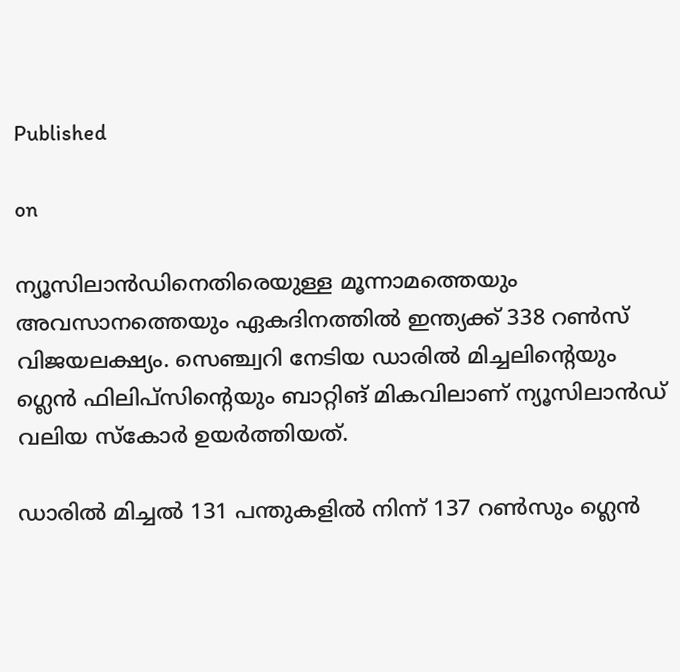Published

on

ന്യൂസിലാന്‍ഡിനെതിരെയുള്ള മൂന്നാമത്തെയും അവസാനത്തെയും ഏകദിനത്തില്‍ ഇന്ത്യക്ക് 338 റണ്‍സ് വിജയലക്ഷ്യം. സെഞ്ച്വറി നേടിയ ഡാരില്‍ മിച്ചലിന്റെയും ഗ്ലെന്‍ ഫിലിപ്സിന്റെയും ബാറ്റിങ് മികവിലാണ് ന്യൂസിലാന്‍ഡ് വലിയ സ്‌കോര്‍ ഉയര്‍ത്തിയത്.

ഡാരില്‍ മിച്ചല്‍ 131 പന്തുകളില്‍ നിന്ന് 137 റണ്‍സും ഗ്ലെന്‍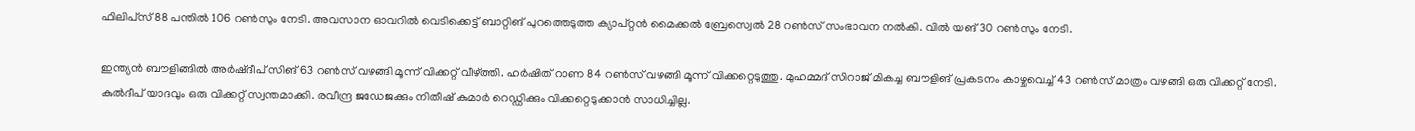ഫിലിപ്‌സ് 88 പന്തില്‍ 106 റണ്‍സും നേടി. അവസാന ഓവറില്‍ വെടിക്കെട്ട് ബാറ്റിങ് പുറത്തെടുത്ത ക്യാപ്റ്റന്‍ മൈക്കല്‍ ബ്രേസ്വെല്‍ 28 റണ്‍സ് സംഭാവന നല്‍കി. വില്‍ യങ് 30 റണ്‍സും നേടി.

ഇന്ത്യന്‍ ബൗളിങ്ങില്‍ അര്‍ഷ്ദീപ് സിങ് 63 റണ്‍സ് വഴങ്ങി മൂന്ന് വിക്കറ്റ് വീഴ്ത്തി. ഹര്‍ഷിത് റാണ 84 റണ്‍സ് വഴങ്ങി മൂന്ന് വിക്കറ്റെടുത്തു. മുഹമ്മദ് സിറാജ് മികച്ച ബൗളിങ് പ്രകടനം കാഴ്ചവെച്ച് 43 റണ്‍സ് മാത്രം വഴങ്ങി ഒരു വിക്കറ്റ് നേടി. കുല്‍ദീപ് യാദവും ഒരു വിക്കറ്റ് സ്വന്തമാക്കി. രവീന്ദ്ര ജഡേജക്കും നിതീഷ് കുമാര്‍ റെഡ്ഡിക്കും വിക്കറ്റെടുക്കാന്‍ സാധിച്ചില്ല.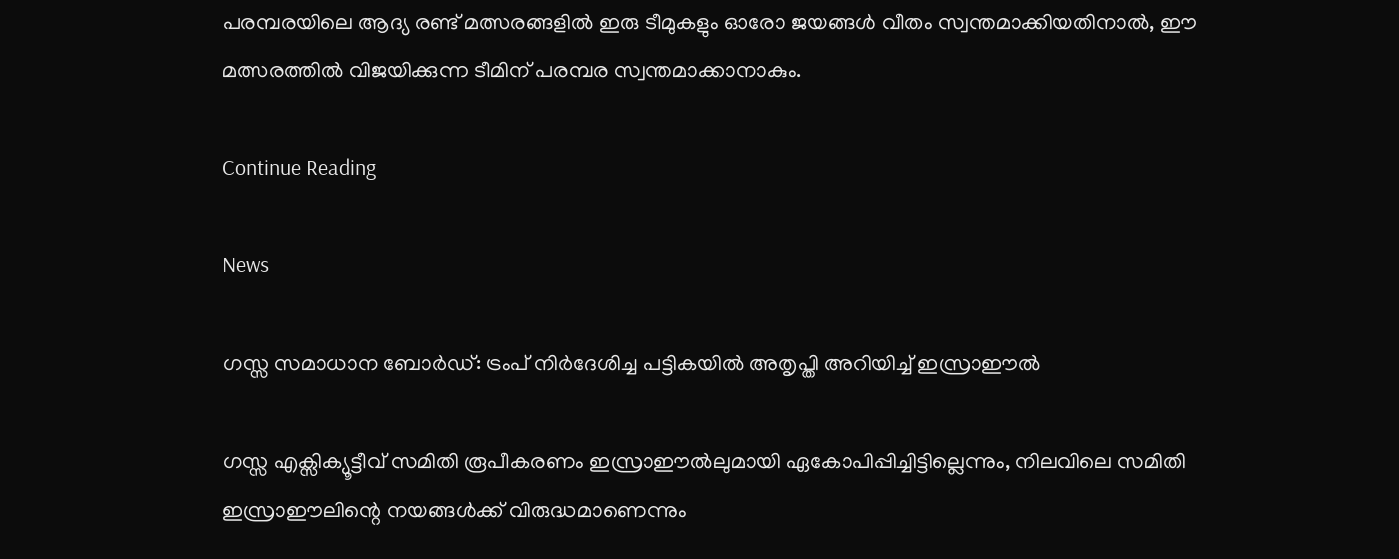പരമ്പരയിലെ ആദ്യ രണ്ട് മത്സരങ്ങളില്‍ ഇരു ടീമുകളും ഓരോ ജയങ്ങള്‍ വീതം സ്വന്തമാക്കിയതിനാല്‍, ഈ മത്സരത്തില്‍ വിജയിക്കുന്ന ടീമിന് പരമ്പര സ്വന്തമാക്കാനാകും.

Continue Reading

News

ഗസ്സ സമാധാന ബോർഡ്: ട്രംപ് നിർദേശിച്ച പട്ടികയിൽ അതൃപ്തി അറിയിച്ച് ഇസ്രാഈല്‍

ഗസ്സ എക്സിക്യൂട്ടീവ് സമിതി രൂപീകരണം ഇസ്രാഈല്‍ലുമായി ഏകോപിപ്പിച്ചിട്ടില്ലെന്നും, നിലവിലെ സമിതി ഇസ്രാഈലിന്റെ നയങ്ങള്‍ക്ക് വിരുദ്ധമാണെന്നും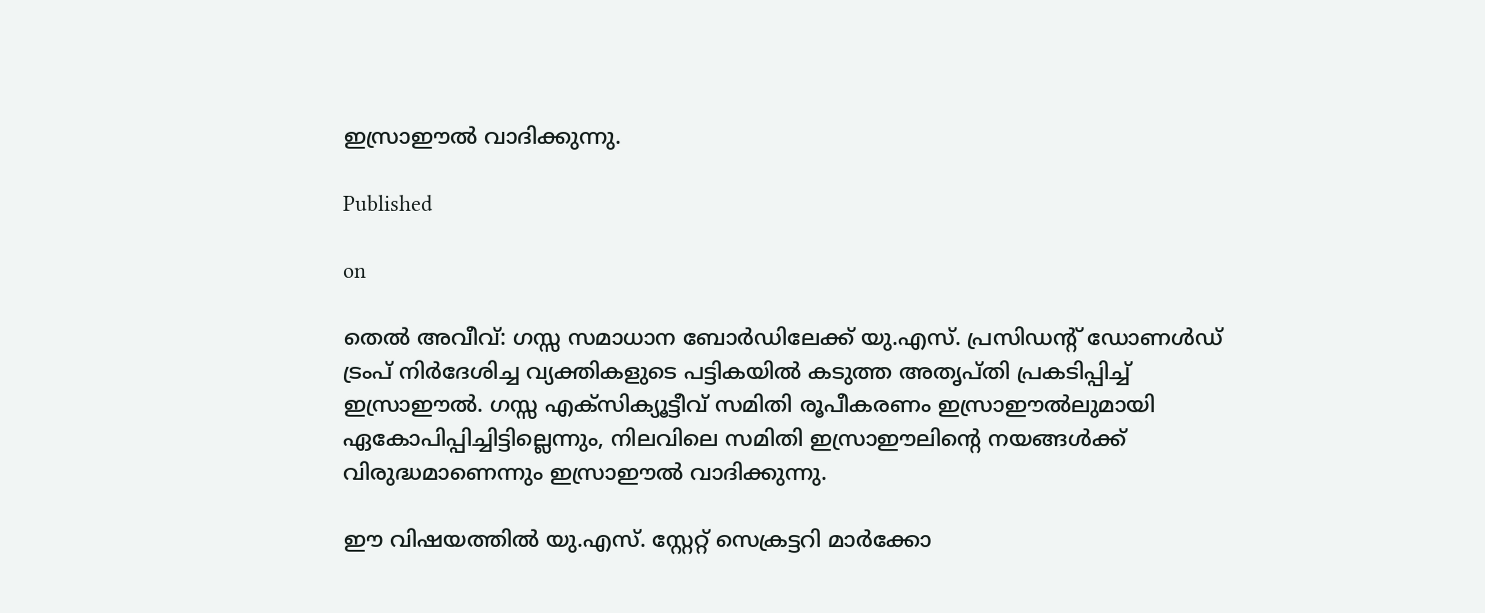ഇസ്രാഈല്‍ വാദിക്കുന്നു.

Published

on

തെല്‍ അവീവ്: ഗസ്സ സമാധാന ബോര്‍ഡിലേക്ക് യു.എസ്. പ്രസിഡന്റ് ഡോണള്‍ഡ് ട്രംപ് നിര്‍ദേശിച്ച വ്യക്തികളുടെ പട്ടികയില്‍ കടുത്ത അതൃപ്തി പ്രകടിപ്പിച്ച് ഇസ്രാഈല്‍. ഗസ്സ എക്സിക്യൂട്ടീവ് സമിതി രൂപീകരണം ഇസ്രാഈല്‍ലുമായി ഏകോപിപ്പിച്ചിട്ടില്ലെന്നും, നിലവിലെ സമിതി ഇസ്രാഈലിന്റെ നയങ്ങള്‍ക്ക് വിരുദ്ധമാണെന്നും ഇസ്രാഈല്‍ വാദിക്കുന്നു.

ഈ വിഷയത്തില്‍ യു.എസ്. സ്റ്റേറ്റ് സെക്രട്ടറി മാര്‍ക്കോ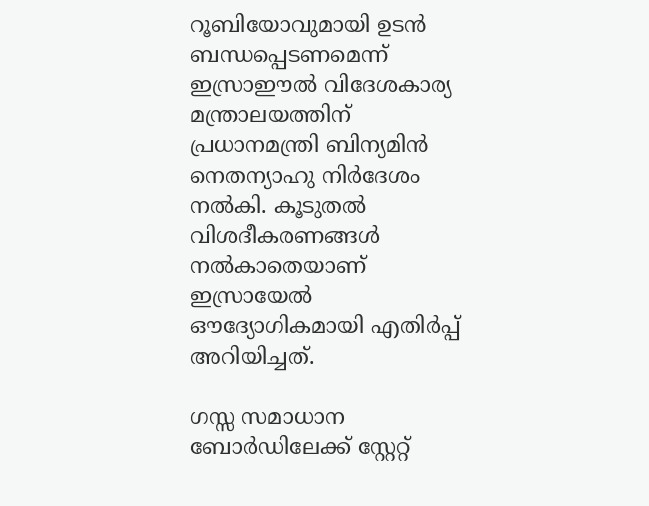റൂബിയോവുമായി ഉടന്‍ ബന്ധപ്പെടണമെന്ന് ഇസ്രാഈല്‍ വിദേശകാര്യ മന്ത്രാലയത്തിന് പ്രധാനമന്ത്രി ബിന്യമിന്‍ നെതന്യാഹു നിര്‍ദേശം നല്‍കി. കൂടുതല്‍ വിശദീകരണങ്ങള്‍ നല്‍കാതെയാണ് ഇസ്രായേല്‍ ഔദ്യോഗികമായി എതിര്‍പ്പ് അറിയിച്ചത്.

ഗസ്സ സമാധാന ബോര്‍ഡിലേക്ക് സ്റ്റേറ്റ്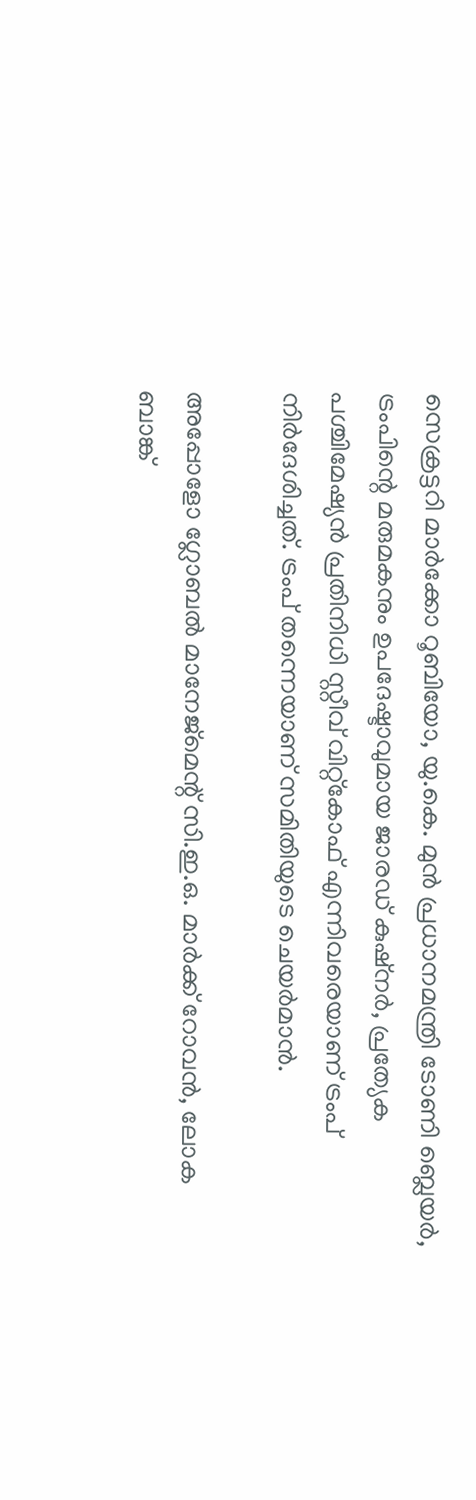സെക്രട്ടറി മാര്‍ക്കോ റൂബിയോ, യു.കെ. മുന്‍ പ്രധാനമന്ത്രി ടോണി ബ്ലെയര്‍, ട്രംപിന്റെ മരുമകനും ഉപദേഷ്ടാവുമായ ജാരഡ് കുഷ്നര്‍, പ്രത്യേക പശ്ചിമേഷ്യന്‍ പ്രതിനിധി സ്റ്റീവ് വിറ്റ്‌കോഫ് എന്നിവരെയാണ് ട്രംപ് നിര്‍ദേശിച്ചത്. ട്രംപ് തന്നെയാണ് സമിതിയുടെ ചെയര്‍മാന്‍.

അപ്പോളോ ഗ്ലോബല്‍ മാനേജ്മെന്റ് സി.ഇ.ഒ. മാര്‍ക്ക് റോവന്‍, ലോക ബാങ്ക്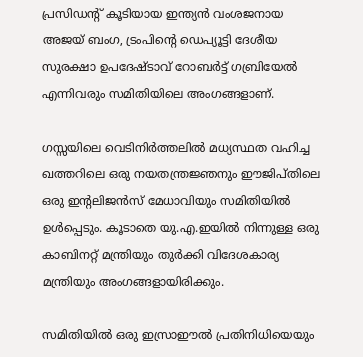പ്രസിഡന്റ് കൂടിയായ ഇന്ത്യന്‍ വംശജനായ അജയ് ബംഗ, ട്രംപിന്റെ ഡെപ്യൂട്ടി ദേശീയ സുരക്ഷാ ഉപദേഷ്ടാവ് റോബര്‍ട്ട് ഗബ്രിയേല്‍ എന്നിവരും സമിതിയിലെ അംഗങ്ങളാണ്.

ഗസ്സയിലെ വെടിനിര്‍ത്തലില്‍ മധ്യസ്ഥത വഹിച്ച ഖത്തറിലെ ഒരു നയതന്ത്രജ്ഞനും ഈജിപ്തിലെ ഒരു ഇന്റലിജന്‍സ് മേധാവിയും സമിതിയില്‍ ഉള്‍പ്പെടും. കൂടാതെ യു.എ.ഇയില്‍ നിന്നുള്ള ഒരു കാബിനറ്റ് മന്ത്രിയും തുര്‍ക്കി വിദേശകാര്യ മന്ത്രിയും അംഗങ്ങളായിരിക്കും.

സമിതിയില്‍ ഒരു ഇസ്രാഈല്‍ പ്രതിനിധിയെയും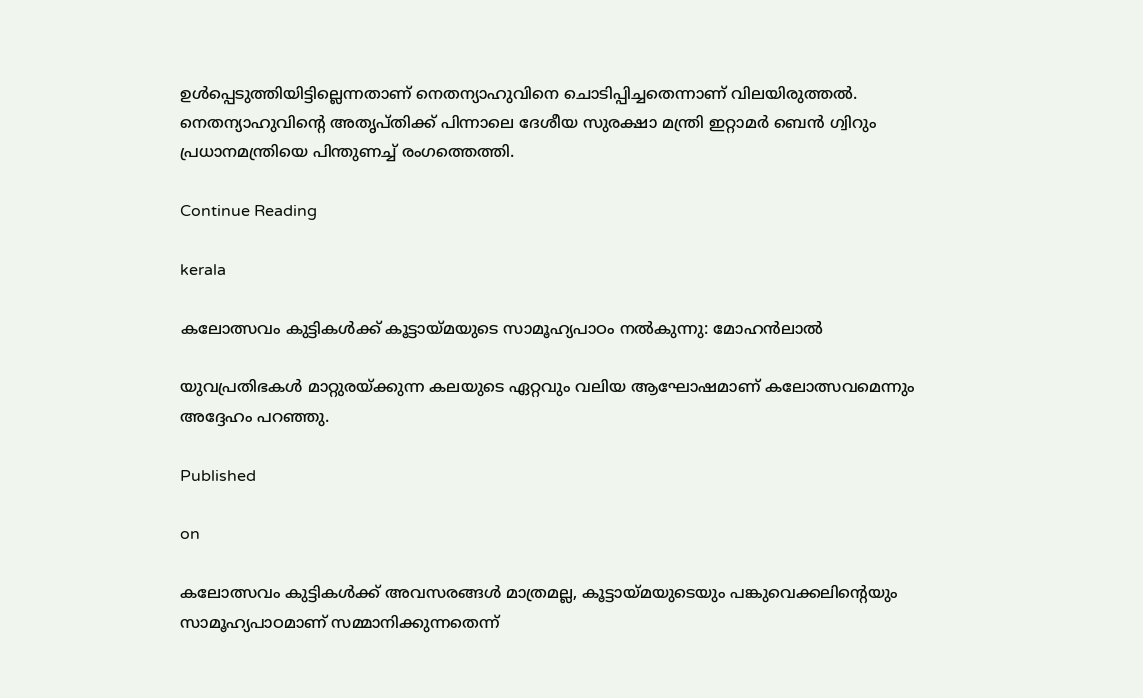ഉള്‍പ്പെടുത്തിയിട്ടില്ലെന്നതാണ് നെതന്യാഹുവിനെ ചൊടിപ്പിച്ചതെന്നാണ് വിലയിരുത്തല്‍. നെതന്യാഹുവിന്റെ അതൃപ്തിക്ക് പിന്നാലെ ദേശീയ സുരക്ഷാ മന്ത്രി ഇറ്റാമര്‍ ബെന്‍ ഗ്വിറും പ്രധാനമന്ത്രിയെ പിന്തുണച്ച് രംഗത്തെത്തി.

Continue Reading

kerala

കലോത്സവം കുട്ടികൾക്ക് കൂട്ടായ്മയുടെ സാമൂഹ്യപാഠം നൽകുന്നു: മോഹൻലാൽ

യുവപ്രതിഭകൾ മാറ്റുരയ്ക്കുന്ന കലയുടെ ഏറ്റവും വലിയ ആഘോഷമാണ് കലോത്സവമെന്നും അദ്ദേഹം പറഞ്ഞു.

Published

on

കലോത്സവം കുട്ടികൾക്ക് അവസരങ്ങൾ മാത്രമല്ല, കൂട്ടായ്മയുടെയും പങ്കുവെക്കലിന്റെയും സാമൂഹ്യപാഠമാണ് സമ്മാനിക്കുന്നതെന്ന്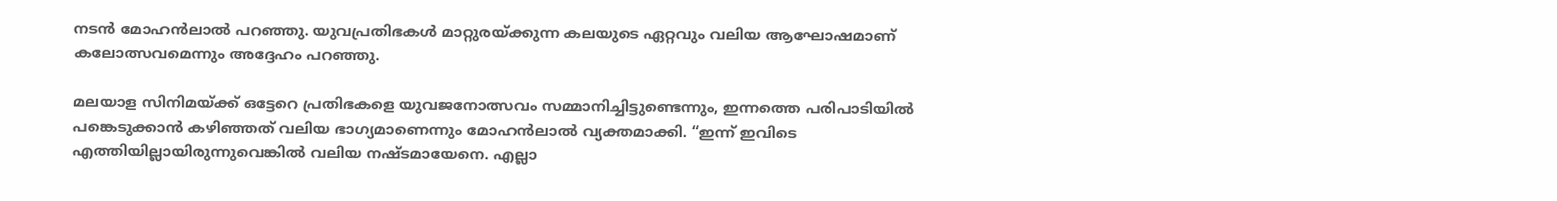നടൻ മോഹൻലാൽ പറഞ്ഞു. യുവപ്രതിഭകൾ മാറ്റുരയ്ക്കുന്ന കലയുടെ ഏറ്റവും വലിയ ആഘോഷമാണ് കലോത്സവമെന്നും അദ്ദേഹം പറഞ്ഞു.

മലയാള സിനിമയ്ക്ക് ഒട്ടേറെ പ്രതിഭകളെ യുവജനോത്സവം സമ്മാനിച്ചിട്ടുണ്ടെന്നും, ഇന്നത്തെ പരിപാടിയിൽ പങ്കെടുക്കാൻ കഴിഞ്ഞത് വലിയ ഭാഗ്യമാണെന്നും മോഹൻലാൽ വ്യക്തമാക്കി. “ഇന്ന് ഇവിടെ എത്തിയില്ലായിരുന്നുവെങ്കിൽ വലിയ നഷ്ടമായേനെ. എല്ലാ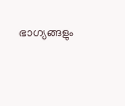ഭാഗ്യങ്ങളും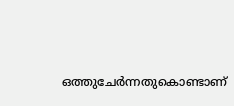ഒത്തുചേർന്നതുകൊണ്ടാണ്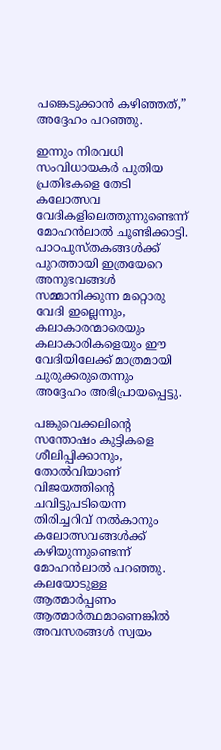പങ്കെടുക്കാൻ കഴിഞ്ഞത്,” അദ്ദേഹം പറഞ്ഞു.

ഇന്നും നിരവധി സംവിധായകർ പുതിയ പ്രതിഭകളെ തേടി കലോത്സവ വേദികളിലെത്തുന്നുണ്ടെന്ന് മോഹൻലാൽ ചൂണ്ടിക്കാട്ടി. പാഠപുസ്തകങ്ങൾക്ക് പുറത്തായി ഇത്രയേറെ അനുഭവങ്ങൾ സമ്മാനിക്കുന്ന മറ്റൊരു വേദി ഇല്ലെന്നും, കലാകാരന്മാരെയും കലാകാരികളെയും ഈ വേദിയിലേക്ക് മാത്രമായി ചുരുക്കരുതെന്നും അദ്ദേഹം അഭിപ്രായപ്പെട്ടു.

പങ്കുവെക്കലിന്റെ സന്തോഷം കുട്ടികളെ ശീലിപ്പിക്കാനും, തോൽവിയാണ് വിജയത്തിന്റെ ചവിട്ടുപടിയെന്ന തിരിച്ചറിവ് നൽകാനും കലോത്സവങ്ങൾക്ക് കഴിയുന്നുണ്ടെന്ന് മോഹൻലാൽ പറഞ്ഞു. കലയോടുള്ള ആത്മാർപ്പണം ആത്മാർത്ഥമാണെങ്കിൽ അവസരങ്ങൾ സ്വയം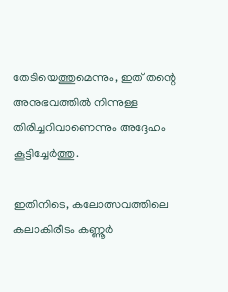തേടിയെത്തുമെന്നും, ഇത് തന്റെ അനുഭവത്തിൽ നിന്നുള്ള തിരിച്ചറിവാണെന്നും അദ്ദേഹം കൂട്ടിച്ചേർത്തു.

ഇതിനിടെ, കലോത്സവത്തിലെ കലാകിരീടം കണ്ണൂർ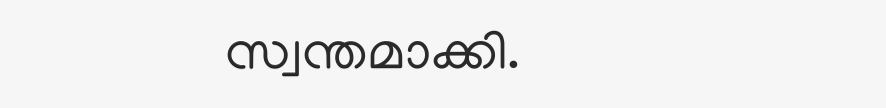സ്വന്തമാക്കി.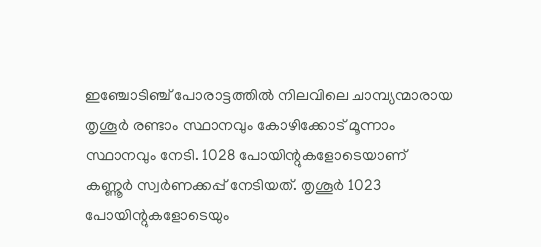ഇഞ്ചോടിഞ്ച് പോരാട്ടത്തിൽ നിലവിലെ ചാമ്പ്യന്മാരായ തൃശൂർ രണ്ടാം സ്ഥാനവും കോഴിക്കോട് മൂന്നാം സ്ഥാനവും നേടി. 1028 പോയിന്റുകളോടെയാണ് കണ്ണൂർ സ്വർണക്കപ്പ് നേടിയത്. തൃശൂർ 1023 പോയിന്റുകളോടെയും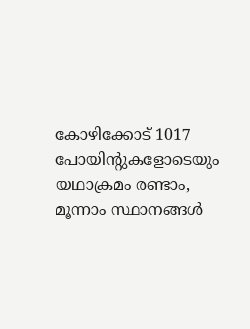കോഴിക്കോട് 1017 പോയിന്റുകളോടെയും യഥാക്രമം രണ്ടാം, മൂന്നാം സ്ഥാനങ്ങൾ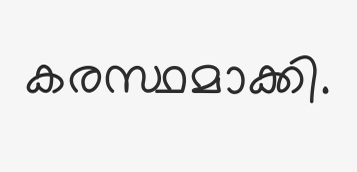കരസ്ഥമാക്കി.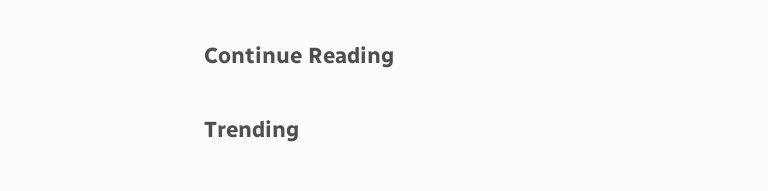Continue Reading

Trending